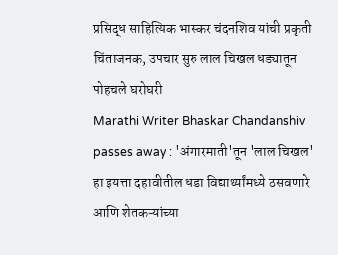प्रसिद्ध साहित्यिक भास्कर चंदनशिव यांची प्रकृती चिंताजनक, उपचार सुरु लाल चिखल धड्यातून पोहचले घरोघरी
Marathi Writer Bhaskar Chandanshiv passes away : 'अंगारमाती'तून 'लाल चिखल' हा इयत्ता दहावीतील धडा विद्यार्थ्यांमध्ये ठसवणारे आणि शेतकऱ्यांच्या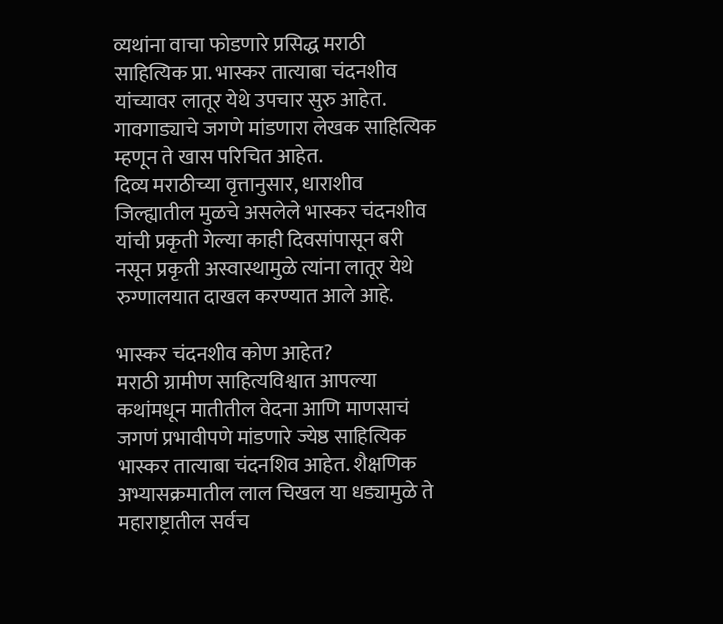व्यथांना वाचा फोडणारे प्रसिद्ध मराठी साहित्यिक प्रा. भास्कर तात्याबा चंदनशीव यांच्यावर लातूर येथे उपचार सुरु आहेत. गावगाड्याचे जगणे मांडणारा लेखक साहित्यिक म्हणून ते खास परिचित आहेत.
दिव्य मराठीच्या वृत्तानुसार, धाराशीव जिल्ह्यातील मुळचे असलेले भास्कर चंदनशीव यांची प्रकृती गेल्या काही दिवसांपासून बरी नसून प्रकृती अस्वास्थामुळे त्यांना लातूर येथे रुग्णालयात दाखल करण्यात आले आहे.

भास्कर चंदनशीव कोण आहेत?
मराठी ग्रामीण साहित्यविश्वात आपल्या कथांमधून मातीतील वेदना आणि माणसाचं जगणं प्रभावीपणे मांडणारे ज्येष्ठ साहित्यिक भास्कर तात्याबा चंदनशिव आहेत. शैक्षणिक अभ्यासक्रमातील लाल चिखल या धड्यामुळे ते महाराष्ट्रातील सर्वच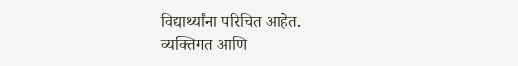विद्यार्थ्यांना परिचित आहेत.
व्यक्तिगत आणि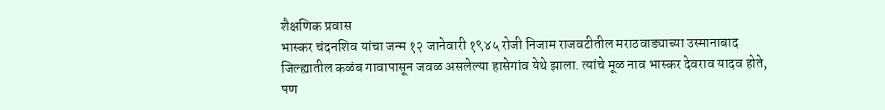शैक्षणिक प्रवास
भास्कर चंदनशिव यांचा जन्म १२ जानेवारी १९४५ रोजी निजाम राजवटीतील मराठवाड्याच्या उस्मानाबाद जिल्ह्यातील कळंब गावापासून जवळ असलेल्या हासेगांव येथे झाला. त्यांचे मूळ नाव भास्कर देवराव यादव होते, पण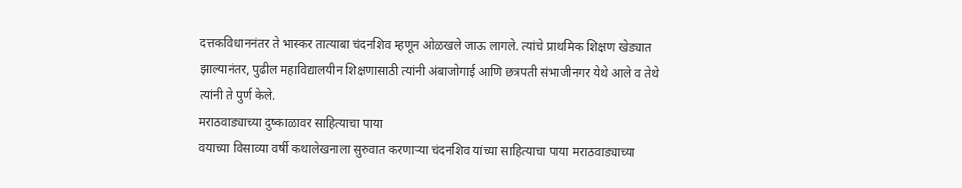दत्तकविधाननंतर ते भास्कर तात्याबा चंदनशिव म्हणून ओळखले जाऊ लागले. त्यांचे प्राथमिक शिक्षण खेड्यात झाल्यानंतर, पुढील महाविद्यालयीन शिक्षणासाठी त्यांनी अंबाजोगाई आणि छत्रपती संभाजीनगर येथे आले व तेथे त्यांनी ते पुर्ण केले.
मराठवाड्याच्या दुष्काळावर साहित्याचा पाया
वयाच्या विसाव्या वर्षी कथालेखनाला सुरुवात करणाऱ्या चंदनशिव यांच्या साहित्याचा पाया मराठवाड्याच्या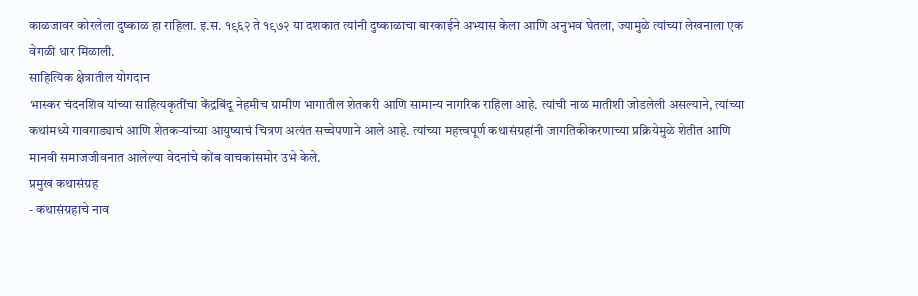काळजावर कोरलेला दुष्काळ हा राहिला. इ.स. १९६२ ते १९७२ या दशकात त्यांनी दुष्काळाचा बारकाईने अभ्यास केला आणि अनुभव घेतला, ज्यामुळे त्यांच्या लेखनाला एक वेगळी धार मिळाली.
साहित्यिक क्षेत्रातील योगदान
भास्कर चंदनशिव यांच्या साहित्यकृतींचा केंद्रबिंदू नेहमीच ग्रामीण भागातील शेतकरी आणि सामान्य नागरिक राहिला आहे. त्यांची नाळ मातीशी जोडलेली असल्याने, त्यांच्या कथांमध्ये गावगाड्याचं आणि शेतकऱ्यांच्या आयुष्याचं चित्रण अत्यंत सच्चेपणाने आले आहे. त्यांच्या महत्त्वपूर्ण कथासंग्रहांनी जागतिकीकरणाच्या प्रक्रियेमुळे शेतीत आणि मानवी समाजजीवनात आलेल्या वेदनांचे कोंब वाचकांसमोर उभे केले.
प्रमुख कथासंग्रह
- कथासंग्रहाचे नाव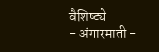वैशिष्ट्ये
- अंगारमाती -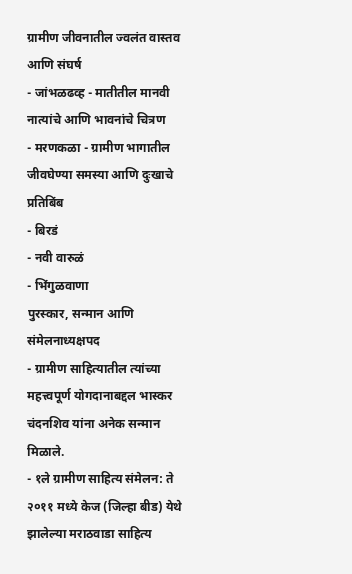ग्रामीण जीवनातील ज्वलंत वास्तव आणि संघर्ष
- जांभळढव्ह - मातीतील मानवी नात्यांचे आणि भावनांचे चित्रण
- मरणकळा - ग्रामीण भागातील जीवघेण्या समस्या आणि दुःखाचे प्रतिबिंब
- बिरडं
- नवी वारुळं
- भिंगुळवाणा
पुरस्कार, सन्मान आणि संमेलनाध्यक्षपद
- ग्रामीण साहित्यातील त्यांच्या महत्त्वपूर्ण योगदानाबद्दल भास्कर चंदनशिव यांना अनेक सन्मान मिळाले.
- १ले ग्रामीण साहित्य संमेलन: ते २०११ मध्ये केज (जिल्हा बीड) येथे झालेल्या मराठवाडा साहित्य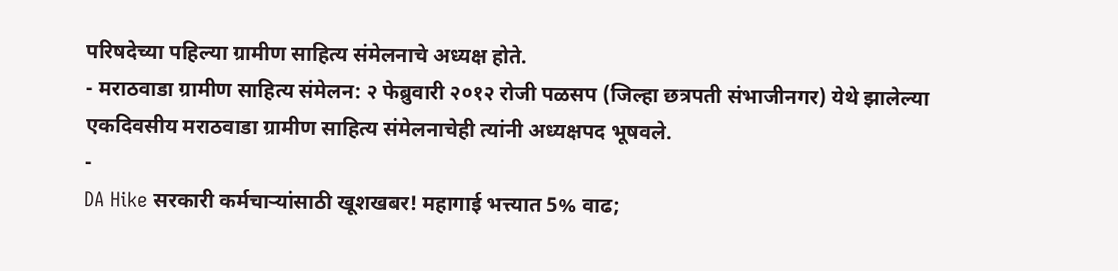परिषदेच्या पहिल्या ग्रामीण साहित्य संमेलनाचे अध्यक्ष होते.
- मराठवाडा ग्रामीण साहित्य संमेलन: २ फेब्रुवारी २०१२ रोजी पळसप (जिल्हा छत्रपती संभाजीनगर) येथे झालेल्या एकदिवसीय मराठवाडा ग्रामीण साहित्य संमेलनाचेही त्यांनी अध्यक्षपद भूषवले.
-
DA Hike सरकारी कर्मचाऱ्यांसाठी खूशखबर! महागाई भत्त्यात 5% वाढ;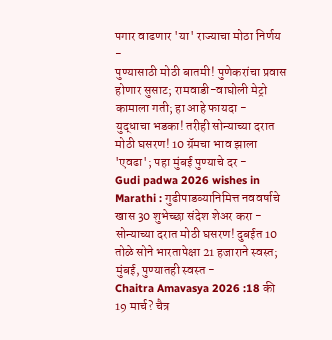पगार वाढणार 'या' राज्याचा मोठा निर्णय -
पुण्यासाठी मोठी बातमी! पुणेकरांचा प्रवास होणार सुसाट; रामवाडी-वाघोली मेट्रो कामाला गती; हा आहे फायदा -
युद्धाचा भडका! तरीही सोन्याच्या दरात मोठी घसरण! 10 ग्रॅमचा भाव झाला 'एवढा'; पहा मुंबई पुण्याचे दर -
Gudi padwa 2026 wishes in Marathi : गुढीपाडव्यानिमित्त नववर्षाचे खास 30 शुभेच्छा संदेश शेअर करा -
सोन्याच्या दरात मोठी घसरण! दुबईत 10 तोळे सोने भारतापेक्षा 21 हजाराने स्वस्त; मुंबई, पुण्यातही स्वस्त -
Chaitra Amavasya 2026 :18 की 19 मार्च? चैत्र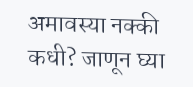अमावस्या नक्की कधी? जाणून घ्या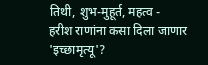तिथी, शुभ-मुहूर्त, महत्व -
हरीश राणांना कसा दिला जाणार 'इच्छामृत्यू'?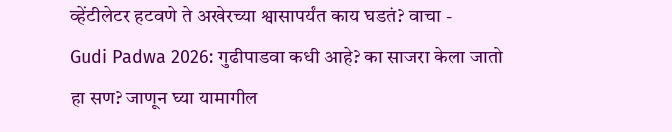व्हेंटीलेटर हटवणे ते अखेरच्या श्वासापर्यंत काय घडतं? वाचा -
Gudi Padwa 2026: गुढीपाडवा कधी आहे? का साजरा केला जातो हा सण? जाणून घ्या यामागील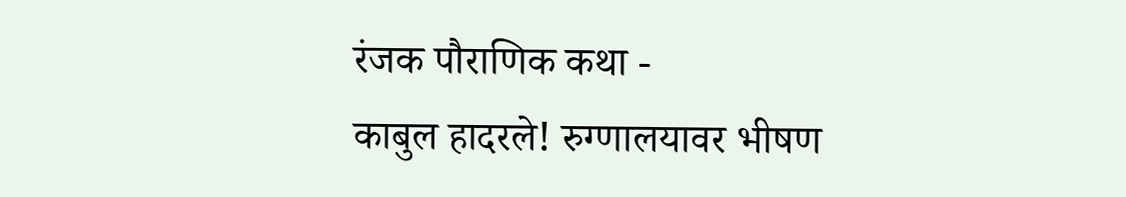रंजक पौराणिक कथा -
काबुल हादरले! रुग्णालयावर भीषण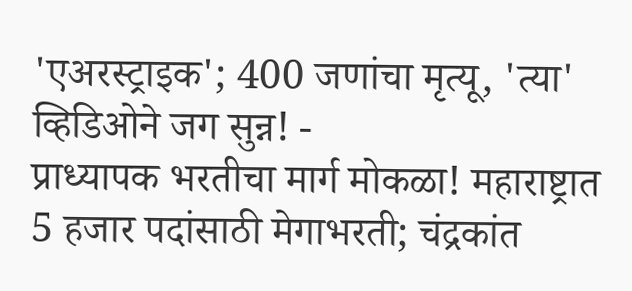'एअरस्ट्राइक'; 400 जणांचा मृत्यू, 'त्या' व्हिडिओने जग सुन्न! -
प्राध्यापक भरतीचा मार्ग मोकळा! महाराष्ट्रात 5 हजार पदांसाठी मेगाभरती; चंद्रकांत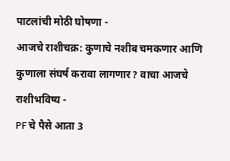पाटलांची मोठी घोषणा -
आजचे राशीचक्र: कुणाचे नशीब चमकणार आणि कुणाला संघर्ष करावा लागणार? वाचा आजचे राशीभविष्य -
PF चे पैसे आता 3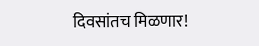दिवसांतच मिळणार!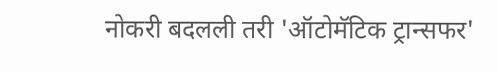नोकरी बदलली तरी 'ऑटोमॅटिक ट्रान्सफर'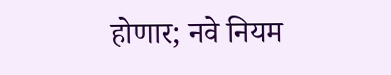होणार; नवे नियम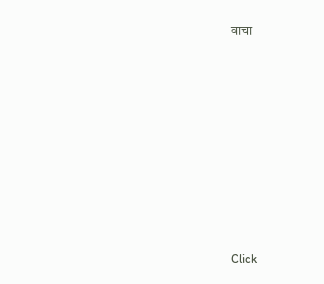वाचा









Click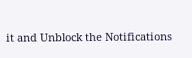it and Unblock the Notifications